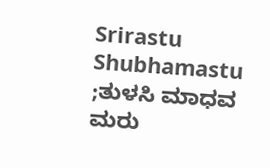Srirastu Shubhamastu ;ತುಳಸಿ ಮಾಧವ ಮರು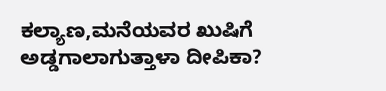ಕಲ್ಯಾಣ,ಮನೆಯವರ ಖುಷಿಗೆ ಅಡ್ಡಗಾಲಾಗುತ್ತಾಳಾ ದೀಪಿಕಾ?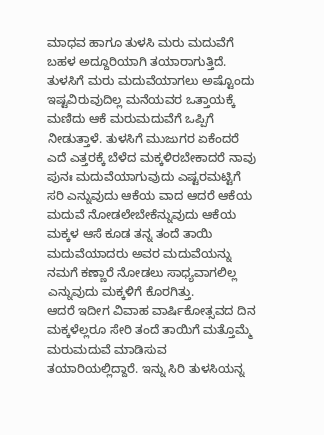ಮಾಧವ ಹಾಗೂ ತುಳಸಿ ಮರು ಮದುವೆಗೆ ಬಹಳ ಅದ್ದೂರಿಯಾಗಿ ತಯಾರಾಗುತ್ತಿದೆ. ತುಳಸಿಗೆ ಮರು ಮದುವೆಯಾಗಲು ಅಷ್ಟೊಂದು ಇಷ್ಟವಿರುವುದಿಲ್ಲ ಮನೆಯವರ ಒತ್ತಾಯಕ್ಕೆ ಮಣಿದು ಆಕೆ ಮರುಮದುವೆಗೆ ಒಪ್ಪಿಗೆ ನೀಡುತ್ತಾಳೆ. ತುಳಸಿಗೆ ಮುಜುಗರ ಏಕೆಂದರೆ ಎದೆ ಎತ್ತರಕ್ಕೆ ಬೆಳೆದ ಮಕ್ಕಳಿರಬೇಕಾದರೆ ನಾವು ಪುನಃ ಮದುವೆಯಾಗುವುದು ಎಷ್ಟರಮಟ್ಟಿಗೆ ಸರಿ ಎನ್ನುವುದು ಆಕೆಯ ವಾದ ಆದರೆ ಆಕೆಯ ಮದುವೆ ನೋಡಲೇಬೇಕೆನ್ನುವುದು ಆಕೆಯ ಮಕ್ಕಳ ಆಸೆ ಕೂಡ ತನ್ನ ತಂದೆ ತಾಯಿ ಮದುವೆಯಾದರು ಅವರ ಮದುವೆಯನ್ನು ನಮಗೆ ಕಣ್ಣಾರೆ ನೋಡಲು ಸಾಧ್ಯವಾಗಲಿಲ್ಲ ಎನ್ನುವುದು ಮಕ್ಕಳಿಗೆ ಕೊರಗಿತ್ತು.
ಆದರೆ ಇದೀಗ ವಿವಾಹ ವಾರ್ಷಿಕೋತ್ಸವದ ದಿನ ಮಕ್ಕಳೆಲ್ಲರೂ ಸೇರಿ ತಂದೆ ತಾಯಿಗೆ ಮತ್ತೊಮ್ಮೆ ಮರುಮದುವೆ ಮಾಡಿಸುವ ತಯಾರಿಯಲ್ಲಿದ್ದಾರೆ. ಇನ್ನು ಸಿರಿ ತುಳಸಿಯನ್ನ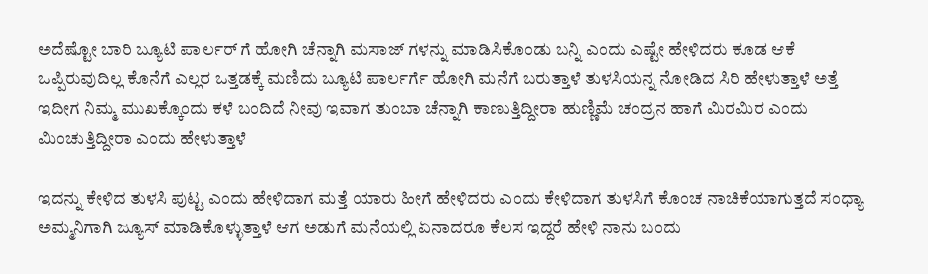ಅದೆಷ್ಟೋ ಬಾರಿ ಬ್ಯೂಟಿ ಪಾರ್ಲರ್ ಗೆ ಹೋಗಿ ಚೆನ್ನಾಗಿ ಮಸಾಜ್ ಗಳನ್ನು ಮಾಡಿಸಿಕೊಂಡು ಬನ್ನಿ ಎಂದು ಎಷ್ಟೇ ಹೇಳಿದರು ಕೂಡ ಆಕೆ ಒಪ್ಪಿರುವುದಿಲ್ಲ ಕೊನೆಗೆ ಎಲ್ಲರ ಒತ್ತಡಕ್ಕೆ ಮಣಿದು ಬ್ಯೂಟಿ ಪಾರ್ಲರ್ಗೆ ಹೋಗಿ ಮನೆಗೆ ಬರುತ್ತಾಳೆ ತುಳಸಿಯನ್ನ ನೋಡಿದ ಸಿರಿ ಹೇಳುತ್ತಾಳೆ ಅತ್ತೆ ಇದೀಗ ನಿಮ್ಮ ಮುಖಕ್ಕೊಂದು ಕಳೆ ಬಂದಿದೆ ನೀವು ಇವಾಗ ತುಂಬಾ ಚೆನ್ನಾಗಿ ಕಾಣುತ್ತಿದ್ದೀರಾ ಹುಣ್ಣಿಮೆ ಚಂದ್ರನ ಹಾಗೆ ಮಿರಮಿರ ಎಂದು ಮಿಂಚುತ್ತಿದ್ದೀರಾ ಎಂದು ಹೇಳುತ್ತಾಳೆ

ಇದನ್ನು ಕೇಳಿದ ತುಳಸಿ ಪುಟ್ಟ ಎಂದು ಹೇಳಿದಾಗ ಮತ್ತೆ ಯಾರು ಹೀಗೆ ಹೇಳಿದರು ಎಂದು ಕೇಳಿದಾಗ ತುಳಸಿಗೆ ಕೊಂಚ ನಾಚಿಕೆಯಾಗುತ್ತದೆ ಸಂಧ್ಯಾ ಅಮ್ಮನಿಗಾಗಿ ಜ್ಯೂಸ್ ಮಾಡಿಕೊಳ್ಳುತ್ತಾಳೆ ಆಗ ಅಡುಗೆ ಮನೆಯಲ್ಲಿ ಏನಾದರೂ ಕೆಲಸ ಇದ್ದರೆ ಹೇಳಿ ನಾನು ಬಂದು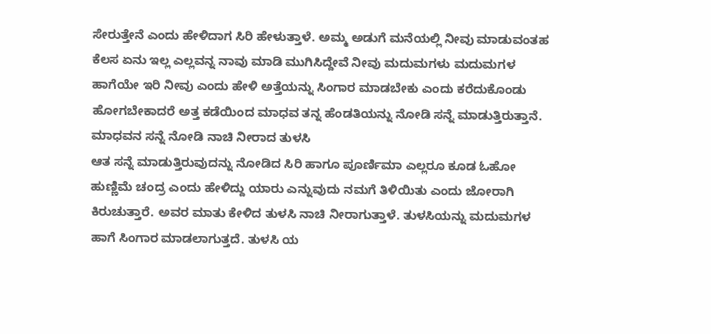ಸೇರುತ್ತೇನೆ ಎಂದು ಹೇಳಿದಾಗ ಸಿರಿ ಹೇಳುತ್ತಾಳೆ. ಅಮ್ಮ ಅಡುಗೆ ಮನೆಯಲ್ಲಿ ನೀವು ಮಾಡುವಂತಹ ಕೆಲಸ ಏನು ಇಲ್ಲ ಎಲ್ಲವನ್ನ ನಾವು ಮಾಡಿ ಮುಗಿಸಿದ್ದೇವೆ ನೀವು ಮದುಮಗಳು ಮದುಮಗಳ ಹಾಗೆಯೇ ಇರಿ ನೀವು ಎಂದು ಹೇಳಿ ಅತ್ತೆಯನ್ನು ಸಿಂಗಾರ ಮಾಡಬೇಕು ಎಂದು ಕರೆದುಕೊಂಡು ಹೋಗಬೇಕಾದರೆ ಅತ್ತ ಕಡೆಯಿಂದ ಮಾಧವ ತನ್ನ ಹೆಂಡತಿಯನ್ನು ನೋಡಿ ಸನ್ನೆ ಮಾಡುತ್ತಿರುತ್ತಾನೆ.
ಮಾಧವನ ಸನ್ನೆ ನೋಡಿ ನಾಚಿ ನೀರಾದ ತುಳಸಿ
ಆತ ಸನ್ನೆ ಮಾಡುತ್ತಿರುವುದನ್ನು ನೋಡಿದ ಸಿರಿ ಹಾಗೂ ಪೂರ್ಣಿಮಾ ಎಲ್ಲರೂ ಕೂಡ ಓಹೋ ಹುಣ್ಣಿಮೆ ಚಂದ್ರ ಎಂದು ಹೇಳಿದ್ದು ಯಾರು ಎನ್ನುವುದು ನಮಗೆ ತಿಳಿಯಿತು ಎಂದು ಜೋರಾಗಿ ಕಿರುಚುತ್ತಾರೆ. ಅವರ ಮಾತು ಕೇಳಿದ ತುಳಸಿ ನಾಚಿ ನೀರಾಗುತ್ತಾಳೆ. ತುಳಸಿಯನ್ನು ಮದುಮಗಳ ಹಾಗೆ ಸಿಂಗಾರ ಮಾಡಲಾಗುತ್ತದೆ. ತುಳಸಿ ಯ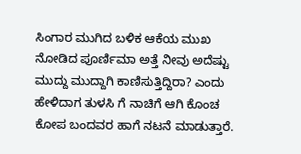ಸಿಂಗಾರ ಮುಗಿದ ಬಳಿಕ ಆಕೆಯ ಮುಖ ನೋಡಿದ ಪೂರ್ಣಿಮಾ ಅತ್ತೆ ನೀವು ಅದೆಷ್ಟು ಮುದ್ದು ಮುದ್ದಾಗಿ ಕಾಣಿಸುತ್ತಿದ್ದಿರಾ? ಎಂದು ಹೇಳಿದಾಗ ತುಳಸಿ ಗೆ ನಾಚಿಗೆ ಆಗಿ ಕೊಂಚ ಕೋಪ ಬಂದವರ ಹಾಗೆ ನಟನೆ ಮಾಡುತ್ತಾರೆ.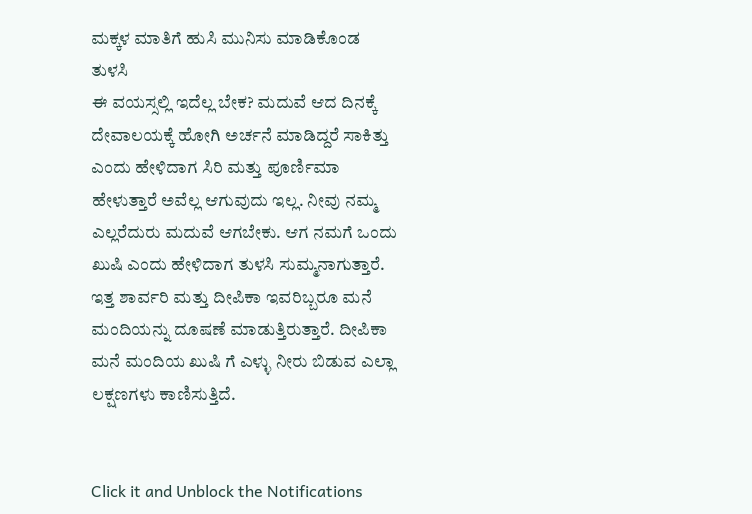ಮಕ್ಕಳ ಮಾತಿಗೆ ಹುಸಿ ಮುನಿಸು ಮಾಡಿಕೊಂಡ ತುಳಸಿ
ಈ ವಯಸ್ಸಲ್ಲಿ ಇದೆಲ್ಲ ಬೇಕ? ಮದುವೆ ಆದ ದಿನಕ್ಕೆ ದೇವಾಲಯಕ್ಕೆ ಹೋಗಿ ಅರ್ಚನೆ ಮಾಡಿದ್ದರೆ ಸಾಕಿತ್ತು ಎಂದು ಹೇಳಿದಾಗ ಸಿರಿ ಮತ್ತು ಪೂರ್ಣಿಮಾ ಹೇಳುತ್ತಾರೆ ಅವೆಲ್ಲ ಆಗುವುದು ಇಲ್ಲ. ನೀವು ನಮ್ಮ ಎಲ್ಲರೆದುರು ಮದುವೆ ಆಗಬೇಕು. ಆಗ ನಮಗೆ ಒಂದು ಖುಷಿ ಎಂದು ಹೇಳಿದಾಗ ತುಳಸಿ ಸುಮ್ಮನಾಗುತ್ತಾರೆ. ಇತ್ತ ಶಾರ್ವರಿ ಮತ್ತು ದೀಪಿಕಾ ಇವರಿಬ್ಬರೂ ಮನೆ ಮಂದಿಯನ್ನು ದೂಷಣೆ ಮಾಡುತ್ತಿರುತ್ತಾರೆ. ದೀಪಿಕಾ ಮನೆ ಮಂದಿಯ ಖುಷಿ ಗೆ ಎಳ್ಳು ನೀರು ಬಿಡುವ ಎಲ್ಲಾ ಲಕ್ಷಣಗಳು ಕಾಣಿಸುತ್ತಿದೆ.


Click it and Unblock the Notifications